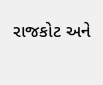રાજકોટ અને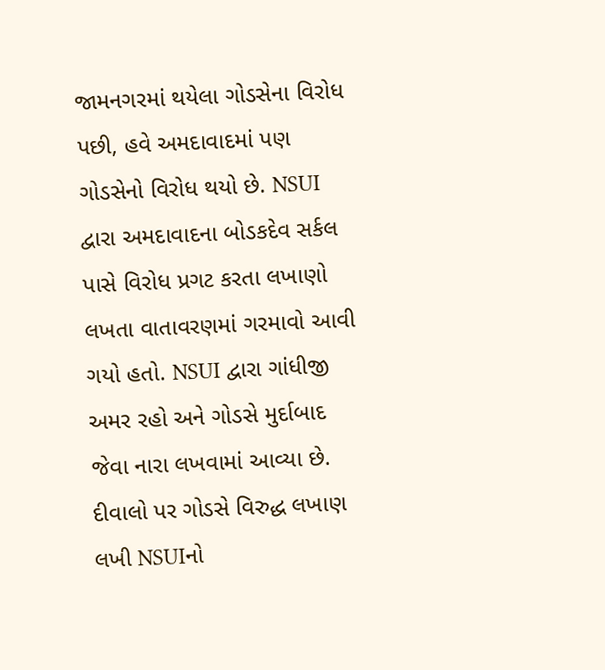જામનગરમાં થયેલા ગોડસેના વિરોધ પછી, હવે અમદાવાદમાં પણ ગોડસેનો વિરોધ થયો છે. NSUI દ્વારા અમદાવાદના બોડકદેવ સર્કલ પાસે વિરોધ પ્રગટ કરતા લખાણો લખતા વાતાવરણમાં ગરમાવો આવી ગયો હતો. NSUI દ્વારા ગાંધીજી અમર રહો અને ગોડસે મુર્દાબાદ જેવા નારા લખવામાં આવ્યા છે.
દીવાલો પર ગોડસે વિરુદ્ધ લખાણ લખી NSUIનો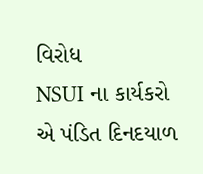વિરોધ
NSUI ના કાર્યકરો એ પંડિત દિનદયાળ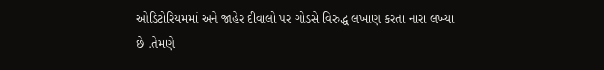ઓડિટોરિયમમાં અને જાહેર દીવાલો પર ગોડસે વિરુદ્ધ લખાણ કરતા નારા લખ્યા છે .તેમણે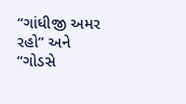“ગાંધીજી અમર રહો” અને “ગોડસે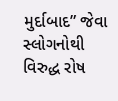મુર્દાબાદ” જેવા સ્લોગનોથી વિરુદ્ધ રોષ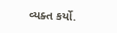વ્યક્ત કર્યો.